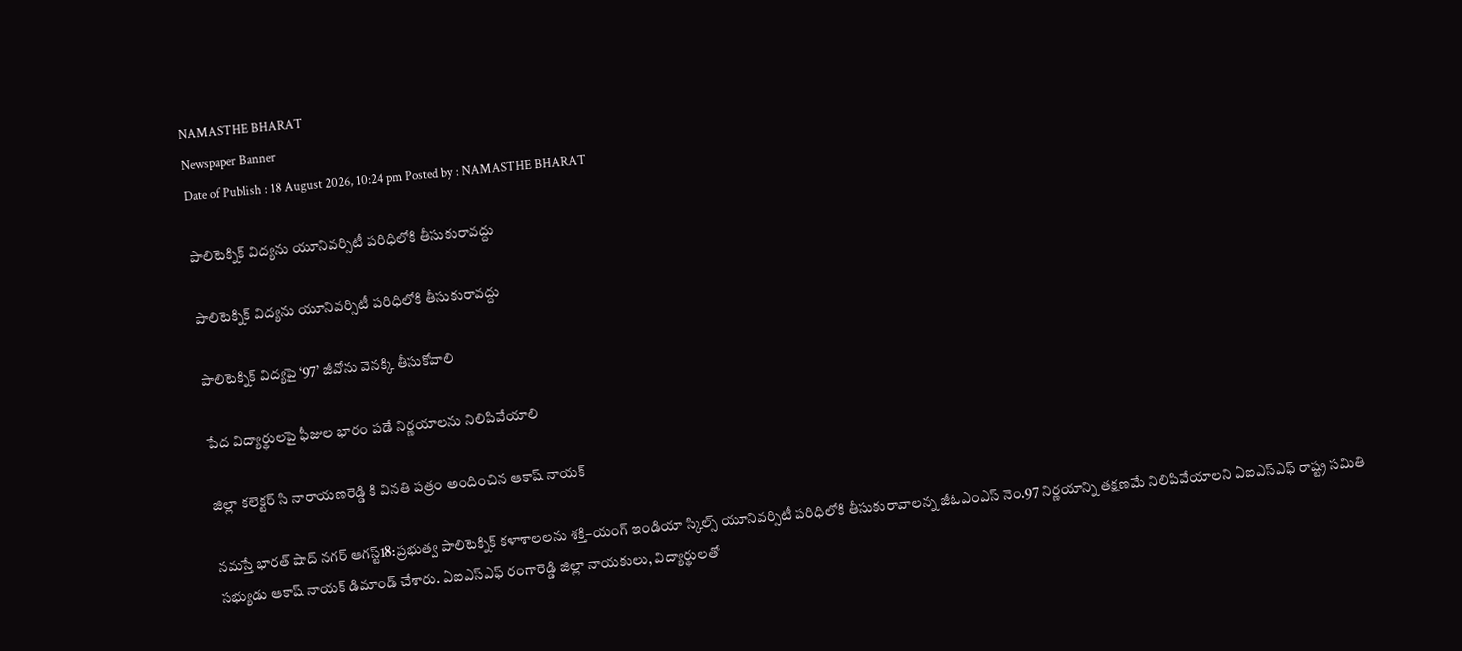NAMASTHE BHARAT
Newspaper Banner
Date of Publish : 18 August 2026, 10:24 pm Posted by : NAMASTHE BHARAT

పాలిటెక్నిక్ విద్యను యూనివర్సిటీ పరిధిలోకి తీసుకురావద్దు

పాలిటెక్నిక్ విద్యను యూనివర్సిటీ పరిధిలోకి తీసుకురావద్దు

పాలిటెక్నిక్ విద్యపై ‘97’ జీవోను వెనక్కి తీసుకోవాలి

పేద విద్యార్థులపై ఫీజుల భారం పడే నిర్ణయాలను నిలిపివేయాలి

జిల్లా కలెక్టర్ సి నారాయణరెడ్డి కి వినతి పత్రం అందించిన ఆకాష్ నాయక్

నమస్తే భారత్ షాద్ నగర్ ఆగస్ట్18:ప్రభుత్వ పాలిటెక్నిక్ కళాశాలలను శక్తి–యంగ్ ఇండియా స్కిల్స్ యూనివర్సిటీ పరిధిలోకి తీసుకురావాలన్న జీఓఎంఎస్‌ నెం.97 నిర్ణయాన్ని తక్షణమే నిలిపివేయాలని ఏఐఎస్ఎఫ్ రాష్ట్ర సమితి సభ్యుడు ఆకాష్ నాయక్ డిమాండ్ చేశారు. ఏఐఎస్ఎఫ్ రంగారెడ్డి జిల్లా నాయకులు, విద్యార్థులతో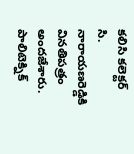కలిసి కలెక్టర్ సి. నారాయణరెడ్డికి వినతిపత్రం అందజేశారు.
పాలిటెక్నిక్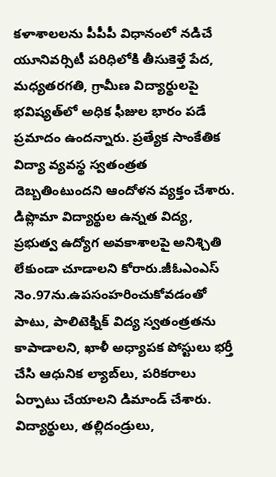కళాశాలలను పీపీపీ విధానంలో నడిచే యూనివర్సిటీ పరిధిలోకి తీసుకెళ్తే పేద, మధ్యతరగతి, గ్రామీణ విద్యార్థులపై భవిష్యత్‌లో అధిక ఫీజుల భారం పడే ప్రమాదం ఉందన్నారు. ప్రత్యేక సాంకేతిక విద్యా వ్యవస్థ స్వతంత్రత దెబ్బతింటుందని ఆందోళన వ్యక్తం చేశారు. డిప్లొమా విద్యార్థుల ఉన్నత విద్య, ప్రభుత్వ ఉద్యోగ అవకాశాలపై అనిశ్చితి లేకుండా చూడాలని కోరారు.జీఓఎంఎస్‌ నెం.97ను.ఉపసంహరించుకోవడంతో పాటు, పాలిటెక్నిక్ విద్య స్వతంత్రతను కాపాడాలని, ఖాళీ అధ్యాపక పోస్టులు భర్తీ చేసి ఆధునిక ల్యాబ్‌లు, పరికరాలు ఏర్పాటు చేయాలని డిమాండ్ చేశారు. విద్యార్థులు, తల్లిదండ్రులు,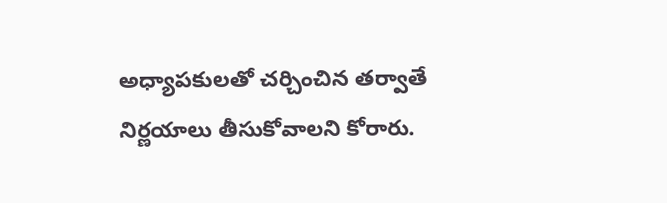అధ్యాపకులతో చర్చించిన తర్వాతే నిర్ణయాలు తీసుకోవాలని కోరారు.